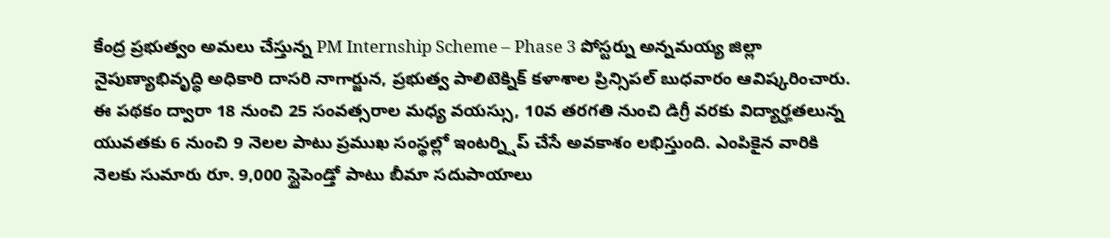కేంద్ర ప్రభుత్వం అమలు చేస్తున్న PM Internship Scheme – Phase 3 పోస్టర్ను అన్నమయ్య జిల్లా నైపుణ్యాభివృద్ధి అధికారి దాసరి నాగార్జున, ప్రభుత్వ పాలిటెక్నిక్ కళాశాల ప్రిన్సిపల్ బుధవారం ఆవిష్కరించారు. ఈ పథకం ద్వారా 18 నుంచి 25 సంవత్సరాల మధ్య వయస్సు, 10వ తరగతి నుంచి డిగ్రీ వరకు విద్యార్హతలున్న యువతకు 6 నుంచి 9 నెలల పాటు ప్రముఖ సంస్థల్లో ఇంటర్న్షిప్ చేసే అవకాశం లభిస్తుంది. ఎంపికైన వారికి నెలకు సుమారు రూ. 9,000 స్టైపెండ్తో పాటు బీమా సదుపాయాలు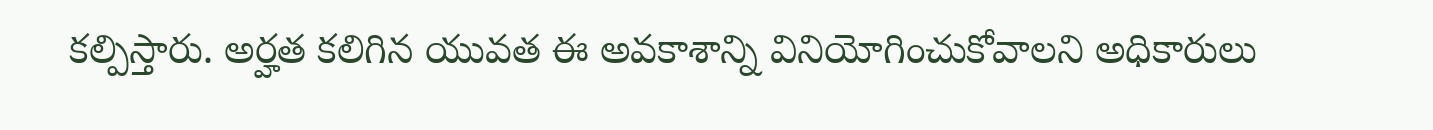కల్పిస్తారు. అర్హత కలిగిన యువత ఈ అవకాశాన్ని వినియోగించుకోవాలని అధికారులు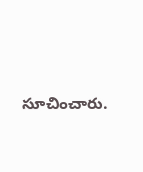సూచించారు.